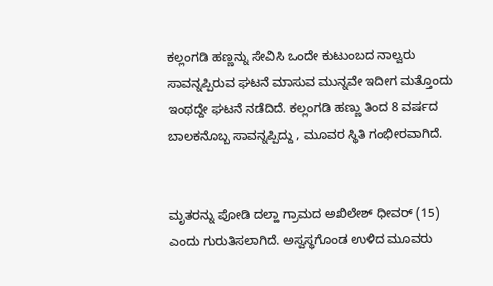ಕಲ್ಲಂಗಡಿ ಹಣ್ಣನ್ನು ಸೇವಿಸಿ ಒಂದೇ ಕುಟುಂಬದ ನಾಲ್ವರು ಸಾವನ್ನಪ್ಪಿರುವ ಘಟನೆ ಮಾಸುವ ಮುನ್ನವೇ ಇದೀಗ ಮತ್ತೊಂದು ಇಂಥದ್ದೇ ಘಟನೆ ನಡೆದಿದೆ. ಕಲ್ಲಂಗಡಿ ಹಣ್ಣು ತಿಂದ 8 ವರ್ಷದ ಬಾಲಕನೊಬ್ಬ ಸಾವನ್ನಪ್ಪಿದ್ದು , ಮೂವರ ಸ್ಥಿತಿ ಗಂಭೀರವಾಗಿದೆ.


ಮೃತರನ್ನು ಪೋಡಿ ದಲ್ಹಾ ಗ್ರಾಮದ ಅಖಿಲೇಶ್ ಧೀವರ್ (15) ಎಂದು ಗುರುತಿಸಲಾಗಿದೆ. ಅಸ್ವಸ್ಥಗೊಂಡ ಉಳಿದ ಮೂವರು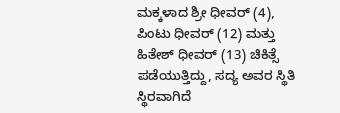ಮಕ್ಕಳಾದ ಶ್ರೀ ಧೀವರ್ (4), ಪಿಂಟು ಧೀವರ್ (12) ಮತ್ತು ಹಿತೇಶ್ ಧೀವರ್ (13) ಚಿಕಿತ್ಸೆ ಪಡೆಯುತ್ತಿದ್ದು, ಸದ್ಯ ಅವರ ಸ್ಥಿತಿ ಸ್ಥಿರವಾಗಿದೆ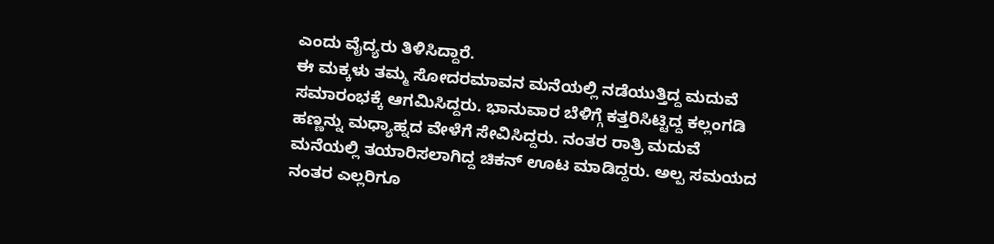ಎಂದು ವೈದ್ಯರು ತಿಳಿಸಿದ್ದಾರೆ.
ಈ ಮಕ್ಕಳು ತಮ್ಮ ಸೋದರಮಾವನ ಮನೆಯಲ್ಲಿ ನಡೆಯುತ್ತಿದ್ದ ಮದುವೆ ಸಮಾರಂಭಕ್ಕೆ ಆಗಮಿಸಿದ್ದರು. ಭಾನುವಾರ ಬೆಳಿಗ್ಗೆ ಕತ್ತರಿಸಿಟ್ಟಿದ್ದ ಕಲ್ಲಂಗಡಿ ಹಣ್ಣನ್ನು ಮಧ್ಯಾಹ್ನದ ವೇಳೆಗೆ ಸೇವಿಸಿದ್ದರು. ನಂತರ ರಾತ್ರಿ ಮದುವೆ ಮನೆಯಲ್ಲಿ ತಯಾರಿಸಲಾಗಿದ್ದ ಚಿಕನ್ ಊಟ ಮಾಡಿದ್ದರು. ಅಲ್ಪ ಸಮಯದ ನಂತರ ಎಲ್ಲರಿಗೂ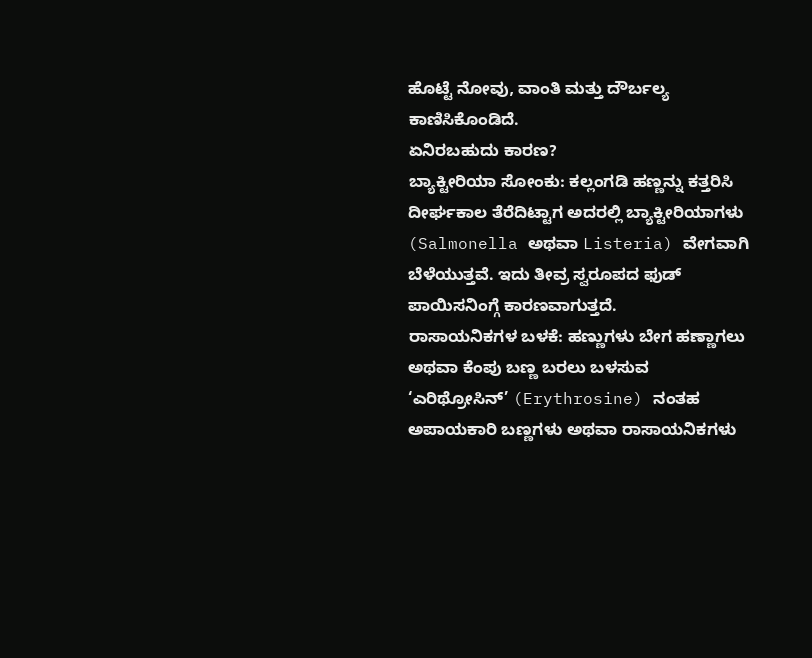ಹೊಟ್ಟೆ ನೋವು, ವಾಂತಿ ಮತ್ತು ದೌರ್ಬಲ್ಯ ಕಾಣಿಸಿಕೊಂಡಿದೆ.
ಏನಿರಬಹುದು ಕಾರಣ?
ಬ್ಯಾಕ್ಟೀರಿಯಾ ಸೋಂಕು: ಕಲ್ಲಂಗಡಿ ಹಣ್ಣನ್ನು ಕತ್ತರಿಸಿ ದೀರ್ಘಕಾಲ ತೆರೆದಿಟ್ಟಾಗ ಅದರಲ್ಲಿ ಬ್ಯಾಕ್ಟೀರಿಯಾಗಳು (Salmonella ಅಥವಾ Listeria) ವೇಗವಾಗಿ ಬೆಳೆಯುತ್ತವೆ. ಇದು ತೀವ್ರ ಸ್ವರೂಪದ ಫುಡ್ ಪಾಯಿಸನಿಂಗ್ಗೆ ಕಾರಣವಾಗುತ್ತದೆ.
ರಾಸಾಯನಿಕಗಳ ಬಳಕೆ: ಹಣ್ಣುಗಳು ಬೇಗ ಹಣ್ಣಾಗಲು ಅಥವಾ ಕೆಂಪು ಬಣ್ಣ ಬರಲು ಬಳಸುವ ‘ಎರಿಥ್ರೋಸಿನ್’ (Erythrosine) ನಂತಹ ಅಪಾಯಕಾರಿ ಬಣ್ಣಗಳು ಅಥವಾ ರಾಸಾಯನಿಕಗಳು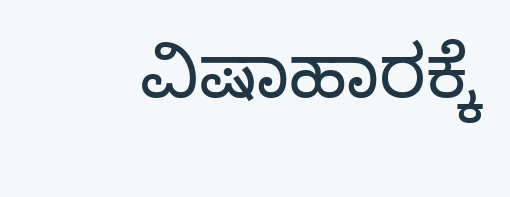ವಿಷಾಹಾರಕ್ಕೆ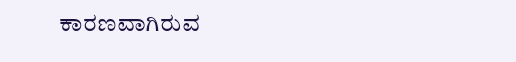ಕಾರಣವಾಗಿರುವ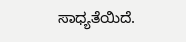ಸಾಧ್ಯತೆಯಿದೆ.